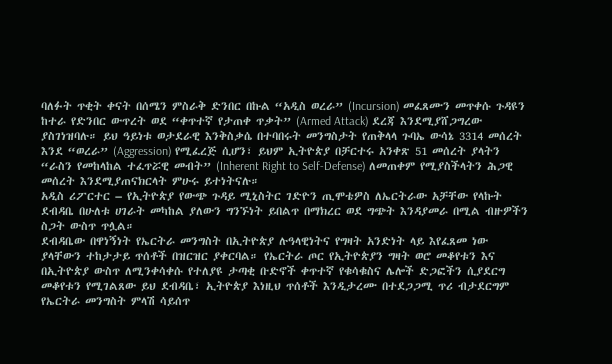ባለፉት ጥቂት ቀናት በሰሜን ምስራቅ ድንበር በኩል “አዲስ ወረራ” (Incursion) መፈጸሙን መጥቀሱ ጉዳዩን ከተራ የድንበር ውጥረት ወደ “ቀጥተኛ የታጠቀ ጥቃት” (Armed Attack) ደረጃ እንደሚያሸጋግረው ያስገነዝባሉ። ይህ ዓይነቱ ወታደራዊ እንቅስቃሴ በተባበሩት መንግስታት የጠቅላላ ጉባኤ ውሳኔ 3314 መሰረት እንደ “ወረራ” (Aggression) የሚፈረጅ ሲሆን፣ ይህም ኢትዮጵያ በቻርተሩ አንቀጽ 51 መሰረት ያላትን “ራስን የመከላከል ተፈጥሯዊ መብት” (Inherent Right to Self-Defense) ለመጠቀም የሚያስችላትን ሕጋዊ መሰረት እንደሚያጠናክርላት ምሁሩ ይተነትናሉ።
አዲስ ሪፖርተር – የኢትዮጵያ የውጭ ጉዳይ ሚኒስትር ገድዮን ጢሞቴዎስ ለኤርትራው አቻቸው የላኩት ደብዳቤ በሁለቱ ሀገራት መካከል ያለውን ግንኙነት ይበልጥ በማክረር ወደ ግጭት እንዳያመራ በሚል ብዙዎችን ስጋት ውስጥ ጥሏል።
ደብዳቤው በዋነኝነት የኤርትራ መንግስት በኢትዮጵያ ሉዓላዊነትና የግዛት አንድነት ላይ እየፈጸመ ነው ያላቸውን ተከታታይ ጥሰቶች በዝርዝር ያቀርባል። የኤርትራ ጦር የኢትዮጵያን ግዛት ወሮ መቆየቱን እና በኢትዮጵያ ውስጥ ለሚንቀሳቀሱ የተለያዩ ታጣቂ ቡድኖች ቀጥተኛ የቁሳቁስና ሌሎች ድጋፎችን ሲያደርግ መቆየቱን የሚገልጸው ይህ ደብዳቤ፣ ኢትዮጵያ እነዚህ ጥሰቶች እንዲታረሙ በተደጋጋሚ ጥሪ ብታደርግም የኤርትራ መንግስት ምላሽ ሳይሰጥ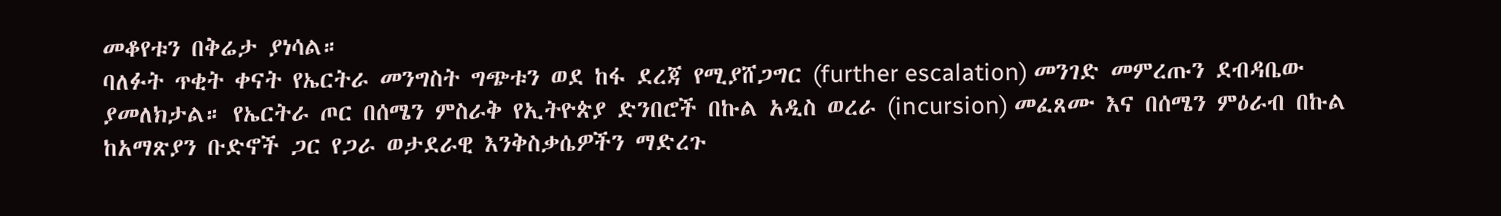መቆየቱን በቅሬታ ያነሳል።
ባለፉት ጥቂት ቀናት የኤርትራ መንግስት ግጭቱን ወደ ከፋ ደረጃ የሚያሸጋግር (further escalation) መንገድ መምረጡን ደብዳቤው ያመለክታል። የኤርትራ ጦር በሰሜን ምስራቅ የኢትዮጵያ ድንበሮች በኩል አዲስ ወረራ (incursion) መፈጸሙ እና በሰሜን ምዕራብ በኩል ከአማጽያን ቡድኖች ጋር የጋራ ወታደራዊ እንቅስቃሴዎችን ማድረጉ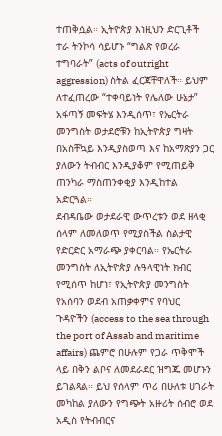ተጠቅሷል። ኢትዮጵያ እነዚህን ድርጊቶች ተራ ትንኮሳ ሳይሆኑ “ግልጽ የወረራ ተግባራት” (acts of outright aggression) ስትል ፈርጃቸዋለች። ይህም ለተፈጠረው “ተቀባይነት የሌለው ሁኔታ” አፋጣኝ መፍትሄ እንዲሰጥ፣ የኤርትራ መንግስት ወታደሮቹን ከኢትዮጵያ ግዛት በአስቸኳይ እንዲያስወጣ እና ከአማጽያን ጋር ያለውን ትብብር እንዲያቆም የሚጠይቅ ጠንካራ ማስጠንቀቂያ እንዲከተል አድርጓል።
ደብዳቤው ወታደራዊ ውጥረቱን ወደ ዘላቂ ሰላም ለመለወጥ የሚያስችል ስልታዊ የድርድር አማራጭ ያቀርባል። የኤርትራ መንግስት ለኢትዮጵያ ሉዓላዊነት ክብር የሚሰጥ ከሆነ፣ የኢትዮጵያ መንግስት የአሰባን ወደብ አጠቃቀምና የባህር ጉዳዮችን (access to the sea through the port of Assab and maritime affairs) ጨምሮ በሁሉም የጋራ ጥቅሞች ላይ በቅን ልቦና ለመደራደር ዝግጁ መሆኑን ይገልጻል። ይህ የሰላም ጥሪ በሁለቱ ሀገራት መካከል ያለውን የግጭት አዙሪት ሰብሮ ወደ አዲስ የትብብርና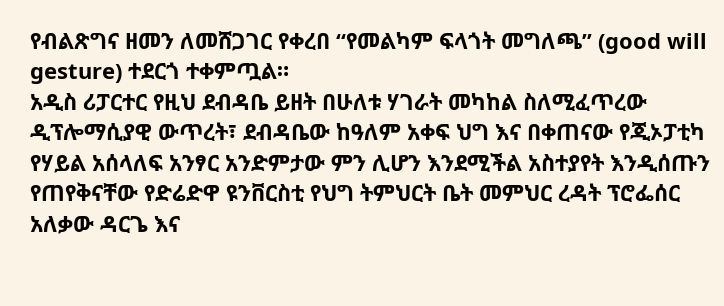የብልጽግና ዘመን ለመሸጋገር የቀረበ “የመልካም ፍላጎት መግለጫ” (good will gesture) ተደርጎ ተቀምጧል።
አዲስ ሪፓርተር የዚህ ደብዳቤ ይዘት በሁለቱ ሃገራት መካከል ስለሚፈጥረው ዲፕሎማሲያዊ ውጥረት፣ ደብዳቤው ከዓለም አቀፍ ህግ እና በቀጠናው የጂኦፓቲካ የሃይል አሰላለፍ አንፃር አንድምታው ምን ሊሆን እንደሚችል አስተያየት እንዲሰጡን የጠየቅናቸው የድሬድዋ ዩንቨርስቲ የህግ ትምህርት ቤት መምህር ረዳት ፕሮፌሰር አለቃው ዳርጌ እና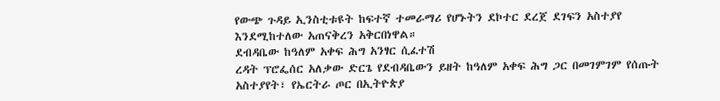የውጭ ጉዳይ ኢንስቲቱዩት ከፍተኛ ተመራማሪ የሆኑትን ደኮተር ደረጀ ደገፍን አስተያየ እንደሚከተለው አጠናቅረን አቅርበነዋል።
ደብዳቤው ከዓለም አቀፍ ሕግ አንፃር ሲፈተሽ
ረዳት ፕሮፌሰር አለቃው ድርጌ የደብዳቤውን ይዘት ከዓለም አቀፍ ሕግ ጋር በመገምገም የሰጡት አስተያየት፣ የኤርትራ ጦር በኢትዮጵያ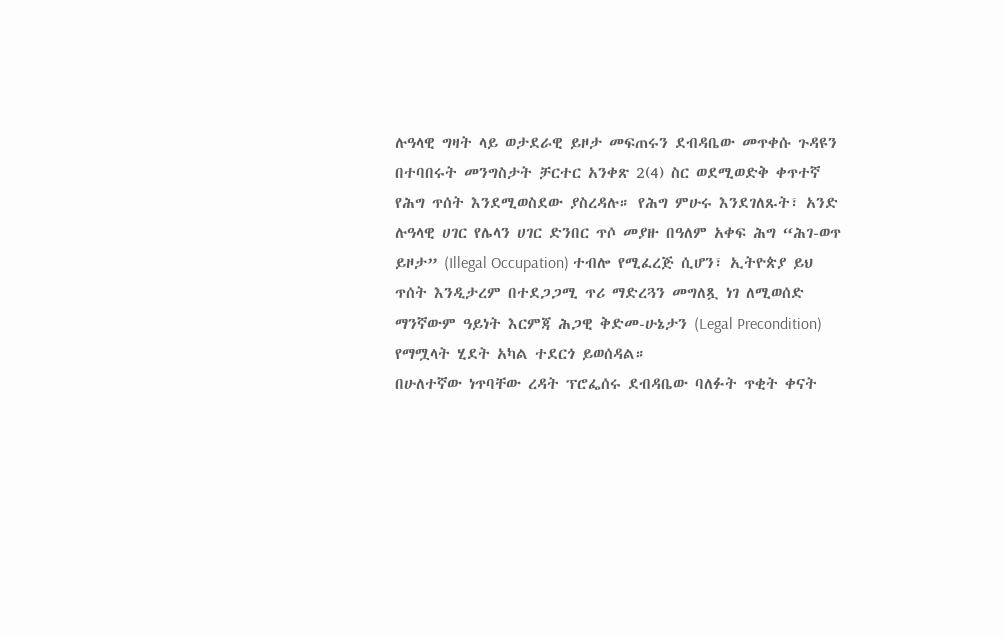ሉዓላዊ ግዛት ላይ ወታደራዊ ይዞታ መፍጠሩን ደብዳቤው መጥቀሱ ጉዳዩን በተባበሩት መንግስታት ቻርተር አንቀጽ 2(4) ስር ወደሚወድቅ ቀጥተኛ የሕግ ጥሰት እንደሚወስደው ያስረዳሉ። የሕግ ምሁሩ እንደገለጹት፣ አንድ ሉዓላዊ ሀገር የሌላን ሀገር ድንበር ጥሶ መያዙ በዓለም አቀፍ ሕግ “ሕገ-ወጥ ይዞታ” (Illegal Occupation) ተብሎ የሚፈረጅ ሲሆን፣ ኢትዮጵያ ይህ ጥሰት እንዲታረም በተደጋጋሚ ጥሪ ማድረጓን መግለጿ ነገ ለሚወሰድ ማንኛውም ዓይነት እርምጃ ሕጋዊ ቅድመ-ሁኔታን (Legal Precondition) የማሟላት ሂደት አካል ተደርጎ ይወሰዳል።
በሁለተኛው ነጥባቸው ረዳት ፕሮፌሰሩ ደብዳቤው ባለፉት ጥቂት ቀናት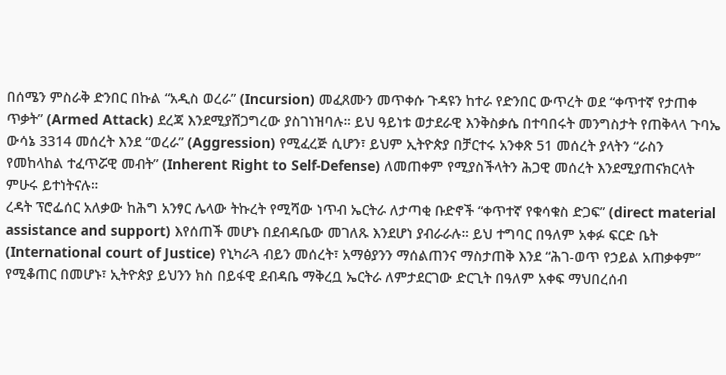በሰሜን ምስራቅ ድንበር በኩል “አዲስ ወረራ” (Incursion) መፈጸሙን መጥቀሱ ጉዳዩን ከተራ የድንበር ውጥረት ወደ “ቀጥተኛ የታጠቀ ጥቃት” (Armed Attack) ደረጃ እንደሚያሸጋግረው ያስገነዝባሉ። ይህ ዓይነቱ ወታደራዊ እንቅስቃሴ በተባበሩት መንግስታት የጠቅላላ ጉባኤ ውሳኔ 3314 መሰረት እንደ “ወረራ” (Aggression) የሚፈረጅ ሲሆን፣ ይህም ኢትዮጵያ በቻርተሩ አንቀጽ 51 መሰረት ያላትን “ራስን የመከላከል ተፈጥሯዊ መብት” (Inherent Right to Self-Defense) ለመጠቀም የሚያስችላትን ሕጋዊ መሰረት እንደሚያጠናክርላት ምሁሩ ይተነትናሉ።
ረዳት ፕሮፌሰር አለቃው ከሕግ አንፃር ሌላው ትኩረት የሚሻው ነጥብ ኤርትራ ለታጣቂ ቡድኖች “ቀጥተኛ የቁሳቁስ ድጋፍ” (direct material assistance and support) እየሰጠች መሆኑ በደብዳቤው መገለጹ እንደሆነ ያብራራሉ። ይህ ተግባር በዓለም አቀፉ ፍርድ ቤት (International court of Justice) የኒካራጓ ብይን መሰረት፣ አማፅያንን ማሰልጠንና ማስታጠቅ እንደ “ሕገ-ወጥ የኃይል አጠቃቀም” የሚቆጠር በመሆኑ፣ ኢትዮጵያ ይህንን ክስ በይፋዊ ደብዳቤ ማቅረቧ ኤርትራ ለምታደርገው ድርጊት በዓለም አቀፍ ማህበረሰብ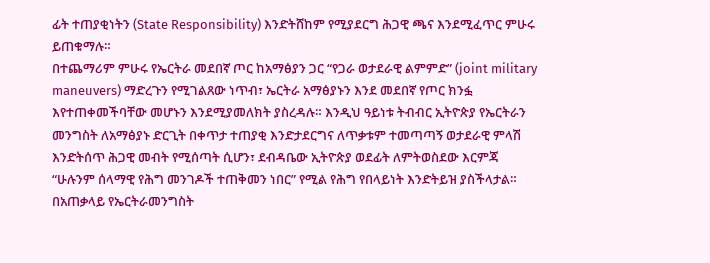ፊት ተጠያቂነትን (State Responsibility) እንድትሸከም የሚያደርግ ሕጋዊ ጫና እንደሚፈጥር ምሁሩ ይጠቁማሉ።
በተጨማሪም ምሁሩ የኤርትራ መደበኛ ጦር ከአማፅያን ጋር “የጋራ ወታደራዊ ልምምድ” (joint military maneuvers) ማድረጉን የሚገልጸው ነጥብ፣ ኤርትራ አማፅያኑን እንደ መደበኛ የጦር ክንፏ እየተጠቀመችባቸው መሆኑን እንደሚያመለክት ያስረዳሉ። እንዲህ ዓይነቱ ትብብር ኢትዮጵያ የኤርትራን መንግስት ለአማፅያኑ ድርጊት በቀጥታ ተጠያቂ እንድታደርግና ለጥቃቱም ተመጣጣኝ ወታደራዊ ምላሽ እንድትሰጥ ሕጋዊ መብት የሚሰጣት ሲሆን፣ ደብዳቤው ኢትዮጵያ ወደፊት ለምትወስደው እርምጃ “ሁሉንም ሰላማዊ የሕግ መንገዶች ተጠቅመን ነበር” የሚል የሕግ የበላይነት እንድትይዝ ያስችላታል።
በአጠቃላይ የኤርትራመንግስት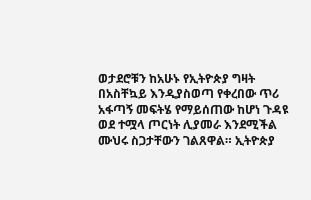ወታደሮቹን ከአሁኑ የኢትዮጵያ ግዛት በአስቸኳይ እንዲያስወጣ የቀረበው ጥሪ አፋጣኝ መፍትሄ የማይሰጠው ከሆነ ጉዳዩ ወደ ተሟላ ጦርነት ሊያመራ እንደሚችል ሙህሩ ስጋታቸውን ገልጸዋል። ኢትዮጵያ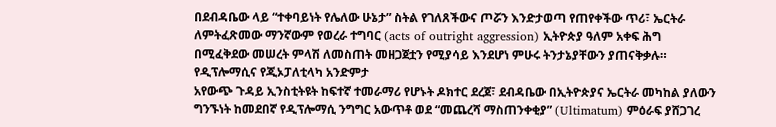በደብዳቤው ላይ “ተቀባይነት የሌለው ሁኔታ” ስትል የገለጸችውና ጦሯን እንድታወጣ የጠየቀችው ጥሪ፣ ኤርትራ ለምትፈጽመው ማንኛውም የወረራ ተግባር (acts of outright aggression) ኢትዮጵያ ዓለም አቀፍ ሕግ በሚፈቅደው መሠረት ምላሽ ለመስጠት መዘጋጀቷን የሚያሳይ እንደሆነ ምሁሩ ትንታኔያቸውን ያጠናቅቃሉ።
የዲፕሎማሲና የጂኦፓለቲላካ አንድምታ
አየውጭ ጉዳይ ኢንስቲትዩት ከፍተኛ ተመራማሪ የሆኑት ዶክተር ደረጀ፣ ደብዳቤው በኢትዮጵያና ኤርትራ መካከል ያለውን ግንኙነት ከመደበኛ የዲፕሎማሲ ንግግር አውጥቶ ወደ “መጨረሻ ማስጠንቀቂያ” (Ultimatum) ምዕራፍ ያሸጋገረ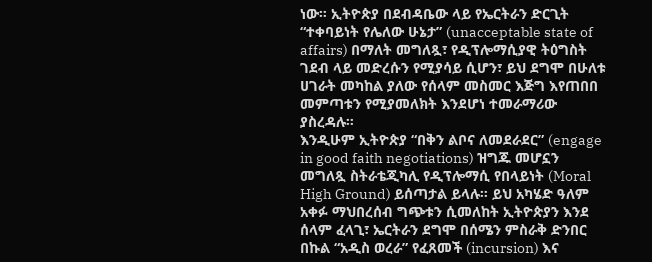ነው። ኢትዮጵያ በደብዳቤው ላይ የኤርትራን ድርጊት “ተቀባይነት የሌለው ሁኔታ” (unacceptable state of affairs) በማለት መግለጿ፣ የዲፕሎማሲያዊ ትዕግስት ገደብ ላይ መድረሱን የሚያሳይ ሲሆን፣ ይህ ደግሞ በሁለቱ ሀገራት መካከል ያለው የሰላም መስመር እጅግ እየጠበበ መምጣቱን የሚያመለክት እንደሆነ ተመራማሪው ያስረዳሉ።
እንዲሁም ኢትዮጵያ “በቅን ልቦና ለመደራደር” (engage in good faith negotiations) ዝግጁ መሆኗን መግለጿ ስትራቴጂካሊ የዲፕሎማሲ የበላይነት (Moral High Ground) ይሰጣታል ይላሉ። ይህ አካሄድ ዓለም አቀፉ ማህበረሰብ ግጭቱን ሲመለከት ኢትዮጵያን እንደ ሰላም ፈላጊ፣ ኤርትራን ደግሞ በሰሜን ምስራቅ ድንበር በኩል “አዲስ ወረራ” የፈጸመች (incursion) እና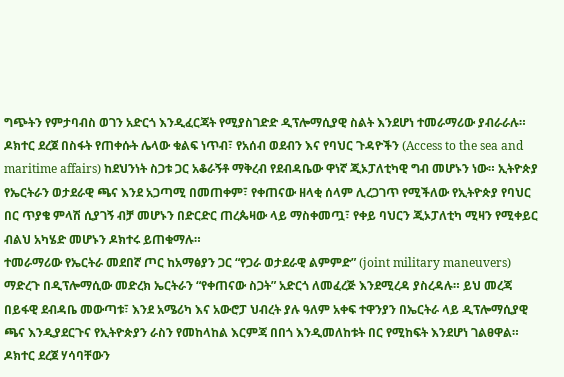ግጭትን የምታባብስ ወገን አድርጎ እንዲፈርጃት የሚያስገድድ ዲፕሎማሲያዊ ስልት እንደሆነ ተመራማሪው ያብራራሉ።
ዶክተር ደረጀ በስፋት የጠቀሱት ሌላው ቁልፍ ነጥብ፣ የአሰብ ወደብን እና የባህር ጉዳዮችን (Access to the sea and maritime affairs) ከደህንነት ስጋቱ ጋር አቆራኝቶ ማቅረብ የደብዳቤው ዋነኛ ጂኦፓለቲካዊ ግብ መሆኑን ነው። ኢትዮጵያ የኤርትራን ወታደራዊ ጫና እንደ አጋጣሚ በመጠቀም፣ የቀጠናው ዘላቂ ሰላም ሊረጋገጥ የሚችለው የኢትዮጵያ የባህር በር ጥያቄ ምላሽ ሲያገኝ ብቻ መሆኑን በድርድር ጠረጴዛው ላይ ማስቀመጧ፣ የቀይ ባህርን ጂኦፓለቲካ ሚዛን የሚቀይር ብልህ አካሄድ መሆኑን ዶክተሩ ይጠቁማሉ።
ተመራማሪው የኤርትራ መደበኛ ጦር ከአማፅያን ጋር “የጋራ ወታደራዊ ልምምድ” (joint military maneuvers) ማድረጉ በዲፕሎማሲው መድረክ ኤርትራን “የቀጠናው ስጋት” አድርጎ ለመፈረጅ እንደሚረዳ ያስረዳሉ። ይህ መረጃ በይፋዊ ደብዳቤ መውጣቱ፣ እንደ አሜሪካ እና አውሮፓ ህብረት ያሉ ዓለም አቀፍ ተዋንያን በኤርትራ ላይ ዲፕሎማሲያዊ ጫና እንዲያደርጉና የኢትዮጵያን ራስን የመከላከል እርምጃ በበጎ እንዲመለከቱት በር የሚከፍት እንደሆነ ገልፀዋል።
ዶክተር ደረጀ ሃሳባቸውን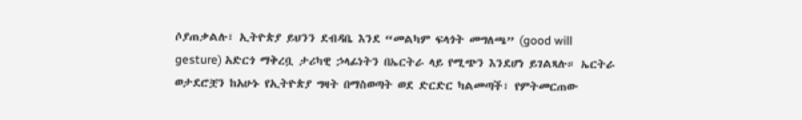ሶያጠቃልሉ፣ ኢትዮጵያ ይህንን ደብዳቤ እንደ “መልካም ፍላጎት መግለጫ” (good will gesture) አድርጎ ማቅረቧ ታሪካዊ ኃላፊነትን በኤርትራ ላይ የሚጭን እንደሆነ ይገልጻሉ። ኤርትራ ወታደሮቿን ከአሁኑ የኢትዮጵያ ግዛት በማስወጣት ወደ ድርድር ካልመጣች፣ የምትመርጠው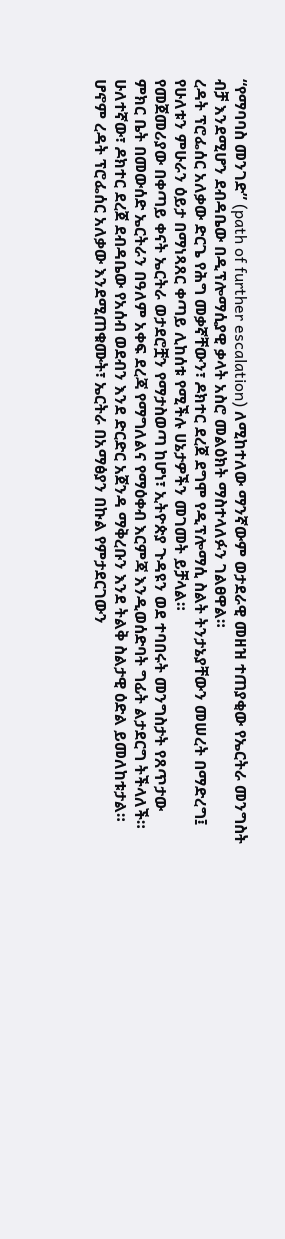“የማባባስ መንገድ” (path of further escalation) ለሚከተለው ማንኛውም ወታደራዊ መዘዝ ተጠያቂው የኤርትራ መንግስት ብቻ እንደሚሆን ደብዳቤው በዲፕሎማሲያዊ ቃላት አስሮ መልዕክት ማስተላለፉን ገልፀዋል።
ረዳት ፕሮፌሰር አለቃው ድርጌ የሕግ መቃኛቸውን፣ ዶክተር ደረጀ ደግሞ የዲፕሎማሲ ስልት ትንታኔያቸውን መሠረት በማድረግ፤ የሁለቱን ምሁራን ዕይታ በማነጻጸር ቀጣይ ሊከሰቱ የሚችሉ ሀኔታዎችን መገመት ይቻላል።
የመጀመሪያው በቀጣይ ቀናት ኤርትራ ወታደሮቿን የማታስወጣ ከሆነ፣ ኢትዮጵያ ጉዳዩን ወደ ተባበሩት መንግስታት የጸጥታው ምክር ቤት በመውሰድ ኤርትራን በዓለም አቀፍ ደረጃ የማግለልና የማዕቀብ እርምጃ እንዲወሰድባት ግፊት ልታደርግ ትችላለች።
ሁለተኛው፣ ዶክተር ደረጀ ደብዳቤው የአሰብ ወደብን እንደ ድርድር አጀንዳ ማቅረቡን እንደ ትልቅ ስልታዊ ዕድል ይመለከቱታል። ሆኖም ረዳት ፕሮፌሰር አለቃው እንደሚጠቁሙት፣ ኤርትራ በአማፅያን በኩል የምታደርገውን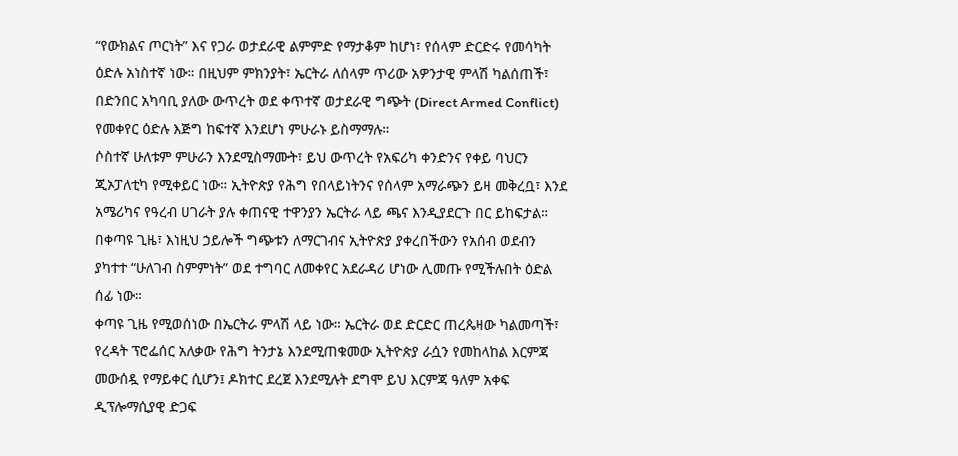“የውክልና ጦርነት” እና የጋራ ወታደራዊ ልምምድ የማታቆም ከሆነ፣ የሰላም ድርድሩ የመሳካት ዕድሉ አነስተኛ ነው። በዚህም ምክንያት፣ ኤርትራ ለሰላም ጥሪው አዎንታዊ ምላሽ ካልሰጠች፣ በድንበር አካባቢ ያለው ውጥረት ወደ ቀጥተኛ ወታደራዊ ግጭት (Direct Armed Conflict) የመቀየር ዕድሉ እጅግ ከፍተኛ እንደሆነ ምሁራኑ ይስማማሉ።
ሶስተኛ ሁለቱም ምሁራን እንደሚስማሙት፣ ይህ ውጥረት የአፍሪካ ቀንድንና የቀይ ባህርን ጂኦፓለቲካ የሚቀይር ነው። ኢትዮጵያ የሕግ የበላይነትንና የሰላም አማራጭን ይዛ መቅረቧ፣ እንደ አሜሪካና የዓረብ ሀገራት ያሉ ቀጠናዊ ተዋንያን ኤርትራ ላይ ጫና እንዲያደርጉ በር ይከፍታል። በቀጣዩ ጊዜ፣ እነዚህ ኃይሎች ግጭቱን ለማርገብና ኢትዮጵያ ያቀረበችውን የአሰብ ወደብን ያካተተ “ሁለገብ ስምምነት” ወደ ተግባር ለመቀየር አደራዳሪ ሆነው ሊመጡ የሚችሉበት ዕድል ሰፊ ነው።
ቀጣዩ ጊዜ የሚወሰነው በኤርትራ ምላሽ ላይ ነው። ኤርትራ ወደ ድርድር ጠረጴዛው ካልመጣች፣ የረዳት ፕሮፌሰር አለቃው የሕግ ትንታኔ እንደሚጠቁመው ኢትዮጵያ ራሷን የመከላከል እርምጃ መውሰዷ የማይቀር ሲሆን፤ ዶክተር ደረጀ እንደሚሉት ደግሞ ይህ እርምጃ ዓለም አቀፍ ዲፕሎማሲያዊ ድጋፍ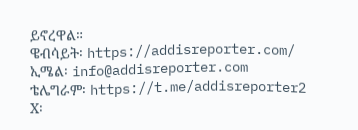ይኖረዋል።
ዌብሳይት፡ https://addisreporter.com/
ኢሜል፡ info@addisreporter.com
ቴሌግራም፡ https://t.me/addisreporter2
X፡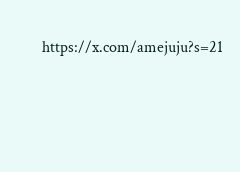https://x.com/amejuju?s=21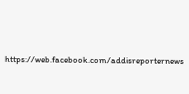https://web.facebook.com/addisreporternews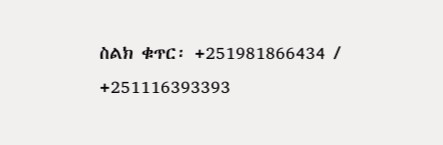ስልክ ቁጥር፡ +251981866434 / +251116393393